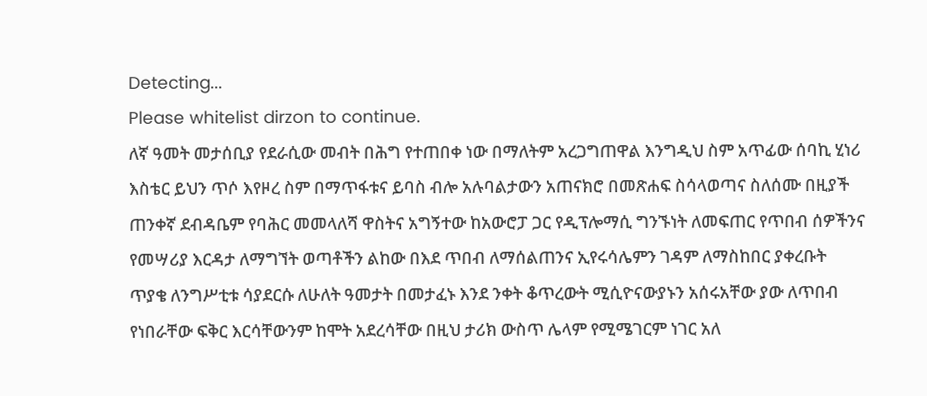Detecting...
Please whitelist dirzon to continue.
ለኛ ዓመት መታሰቢያ የደራሲው መብት በሕግ የተጠበቀ ነው በማለትም አረጋግጠዋል እንግዲህ ስም አጥፊው ሰባኪ ሂነሪ እስቴር ይህን ጥሶ እየዞረ ስም በማጥፋቱና ይባስ ብሎ አሉባልታውን አጠናክሮ በመጽሐፍ ስሳላወጣና ስለሰሙ በዚያች ጠንቀኛ ደብዳቤም የባሕር መመላለሻ ዋስትና አግኝተው ከአውሮፓ ጋር የዲፕሎማሲ ግንኙነት ለመፍጠር የጥበብ ሰዎችንና የመሣሪያ እርዳታ ለማግኘት ወጣቶችን ልከው በእደ ጥበብ ለማሰልጠንና ኢየሩሳሌምን ገዳም ለማስከበር ያቀረቡት ጥያቄ ለንግሥቲቱ ሳያደርሱ ለሁለት ዓመታት በመታፈኑ እንደ ንቀት ቆጥረውት ሚሲዮናውያኑን አሰሩአቸው ያው ለጥበብ የነበራቸው ፍቅር እርሳቸውንም ከሞት አደረሳቸው በዚህ ታሪክ ውስጥ ሌላም የሚሜገርም ነገር አለ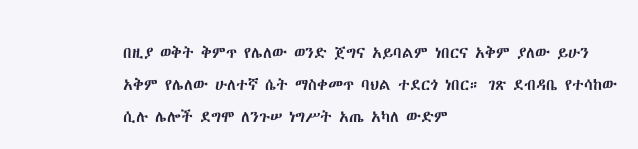በዚያ ወቅት ቅምጥ የሌለው ወንድ ጀግና አይባልም ነበርና አቅም ያለው ይሁን አቅም የሌለው ሁለተኛ ሴት ማስቀመጥ ባህል ተደርጎ ነበር። ገጽ ደብዳቤ የተሳከው ሲሉ ሌሎች ደግሞ ለንጉሠ ነግሥት አጤ አካለ ውድም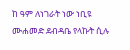ከ ዓም ለነገራት ነው ነቢዩ ሙሐመድ ደብዳቤ የላኩት ሲሉ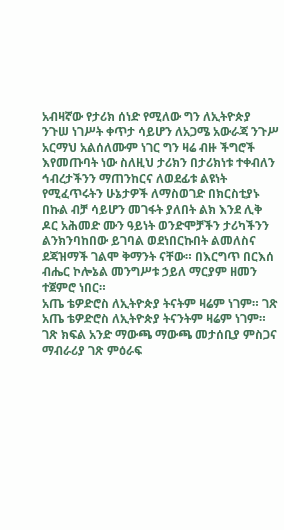አብዛኛው የታሪክ ሰነድ የሚለው ግን ለኢትዮጵያ ንጉሠ ነገሥት ቀጥታ ሳይሆን ለአጋሜ አውራጃ ንጉሥ አርማህ አልሰለሙም ነገር ግን ዛሬ ብዙ ችግሮች እየመጡባት ነው ስለዚህ ታሪክን በታሪክነቱ ተቀብለን ኅብረታችንን ማጠንከርና ለወደፊቱ ልዩነት የሚፈጥሩትን ሁኔታዎች ለማስወገድ በክርስቲያኑ በኩል ብቻ ሳይሆን መገፋት ያለበት ልክ እንደ ሊቅ ዶር አሕመድ ሙን ዓይነት ወንድሞቻችን ታሪካችንን ልንክንባከበው ይገባል ወደነበርኩበት ልመለስና ደጃዝማች ገልሞ ቅማንት ናቸው። በእርግጥ በርእሰ ብሔር ኮሎኔል መንግሥቱ ኃይለ ማርያም ዘመን ተጀምሮ ነበር።
አጤ ቴዎድሮስ ለኢትዮጵያ ትናትም ዛሬም ነገም። ገጽ አጤ ቴዎድሮስ ለኢትዮጵያ ትናንትም ዛሬም ነገም። ገጽ ክፍል አንድ ማውጫ ማውጫ መታሰቢያ ምስጋና ማብራሪያ ገጽ ምዕራፍ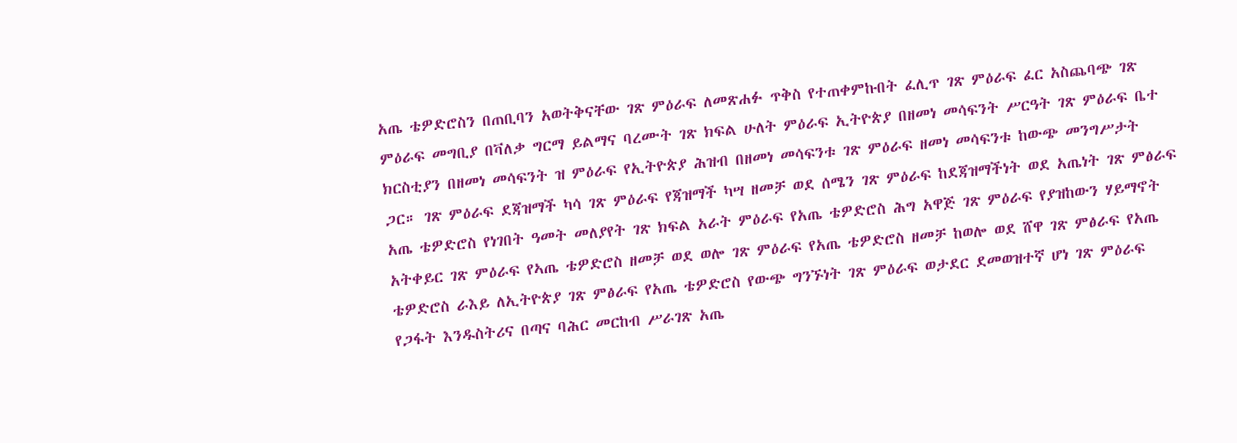አጤ ቴዎድሮስን በጠቢባን አወትቅናቸው ገጽ ምዕራፍ ለመጽሐፉ ጥቅስ የተጠቀምኩበት ፈሊጥ ገጽ ምዕራፍ ፈር አስጨባጭ ገጽ ምዕራፍ መግቢያ በቫለቃ ግርማ ይልማና ባረሙት ገጽ ክፍል ሁለት ምዕራፍ ኢትዮጵያ በዘመነ መሳፍንት ሥርዓት ገጽ ምዕራፍ ቤተ ክርስቲያን በዘመነ መሳፍንት ዝ ምዕራፍ የኢትዮጵያ ሕዝብ በዘመነ መሳፍንቱ ገጽ ምዕራፍ ዘመነ መሳፍንቱ ከውጭ መንግሥታት ጋር። ገጽ ምዕራፍ ደጃዝማች ካሳ ገጽ ምዕራፍ የጃዝማች ካሣ ዘመቻ ወደ ሰሜን ገጽ ምዕራፍ ከደጃዝማችነት ወደ አጤነት ገጽ ምፅራፍ አጤ ቴዎድሮስ የነገበት ዓመት መለያየት ገጽ ክፍል አራት ምዕራፍ የአጤ ቴዎድሮስ ሕግ አዋጅ ገጽ ምዕራፍ የያዝከውን ሃይማኖት አትቀይር ገጽ ምዕራፍ የኣጤ ቴዎድሮስ ዘመቻ ወደ ወሎ ገጽ ምዕራፍ የአጤ ቴዎድሮስ ዘመቻ ከወሎ ወደ ሸዋ ገጽ ምፅራፍ የአጤ ቴዎድሮስ ራእይ ለኢትዮጵያ ገጽ ምፅራፍ የአጤ ቴዎድሮስ የውጭ ግንኙነት ገጽ ምዕራፍ ወታደር ደመወዝተኛ ሆነ ገጽ ምዕራፍ የጋፋት እንዱስትሪና በጣና ባሕር መርከብ ሥራገጽ አጤ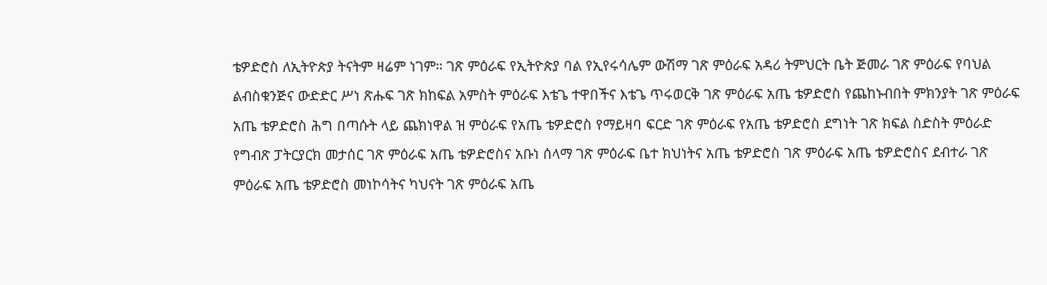ቴዎድሮስ ለኢትዮጵያ ትናትም ዛሬም ነገም። ገጽ ምዕራፍ የኢትዮጵያ ባል የኢየሩሳሌም ውሽማ ገጽ ምዕራፍ አዳሪ ትምህርት ቤት ጅመራ ገጽ ምዕራፍ የባህል ልብስቁንጅና ውድድር ሥነ ጽሑፍ ገጽ ክከፍል አምስት ምዕራፍ እቴጌ ተዋበችና እቴጌ ጥሩወርቅ ገጽ ምዕራፍ አጤ ቴዎድሮስ የጨከኑብበት ምክንያት ገጽ ምዕራፍ አጤ ቴዎድሮስ ሕግ በጣሱት ላይ ጨክነዋል ዝ ምዕራፍ የአጤ ቴዎድሮስ የማይዛባ ፍርድ ገጽ ምዕራፍ የአጤ ቴዎድሮስ ደግነት ገጽ ክፍል ስድስት ምዕራድ የግብጽ ፓትርያርክ መታሰር ገጽ ምዕራፍ አጤ ቴዎድሮስና አቡነ ሰላማ ገጽ ምዕራፍ ቤተ ክህነትና አጤ ቴዎድሮስ ገጽ ምዕራፍ አጤ ቴዎድሮስና ደብተራ ገጽ ምዕራፍ አጤ ቴዎድሮስ መነኮሳትና ካህናት ገጽ ምዕራፍ አጤ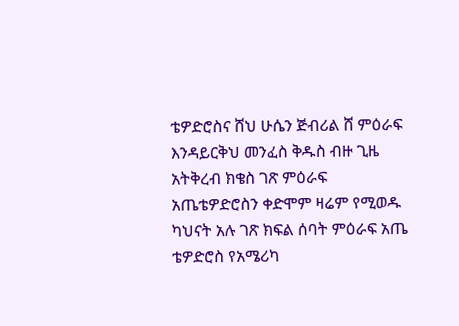ቴዎድሮስና ሸህ ሁሴን ጅብሪል ሸ ምዕራፍ እንዳይርቅህ መንፈስ ቅዱስ ብዙ ጊዜ አትቅረብ ክቄስ ገጽ ምዕራፍ አጤቴዎድሮስን ቀድሞም ዛሬም የሚወዱ ካህናት አሉ ገጽ ክፍል ሰባት ምዕራፍ አጤ ቴዎድሮስ የአሜሪካ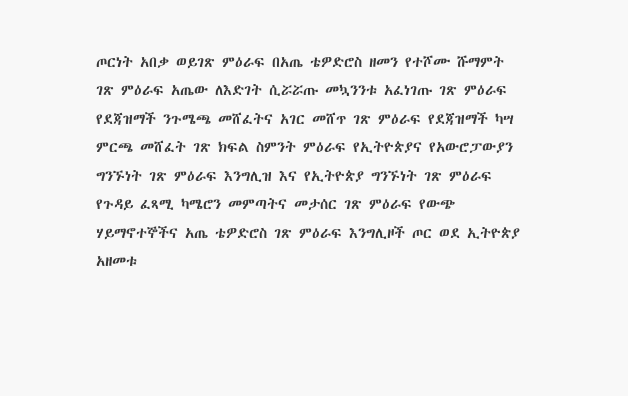ጦርነት አበቃ ወይገጽ ምዕራፍ በአጤ ቴዎድሮስ ዘመን የተሾሙ ሹማምት ገጽ ምዕራፍ አጤው ለእድገት ሲሯሯጡ መኳንንቱ አፈነገጡ ገጽ ምዕራፍ የደጃዝማች ንጉሜጫ መሸፈትና አገር መሸጥ ገጽ ምዕራፍ የደጃዝማች ካሣ ምርጫ መሸፈት ገጽ ክፍል ስምንት ምዕራፍ የኢትዮጵያና የአውሮፓውያን ግንኙነት ገጽ ምዕራፍ እንግሊዝ እና የኢትዮጵያ ግንኙነት ገጽ ምዕራፍ የጉዳይ ፈጻሚ ካሜሮን መምጣትና መታሰር ገጽ ምዕራፍ የውጭ ሃይማኖተኞችና አጤ ቴዎድሮስ ገጽ ምዕራፍ እንግሊዞች ጦር ወደ ኢትዮጵያ አዘመቱ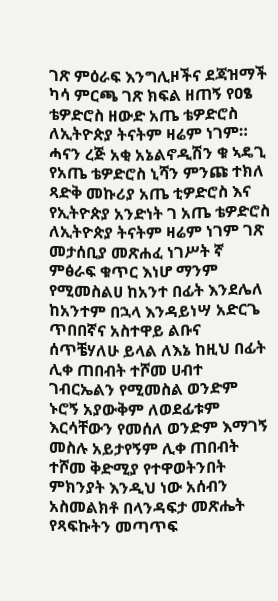ገጽ ምዕራፍ እንግሊዞችና ደጃዝማች ካሳ ምርጫ ገጽ ክፍል ዘጠኝ የዐፄ ቴዎድሮስ ዘውድ አጤ ቴዎድሮስ ለኢትዮጵያ ትናትም ዛሬም ነገም። ሓናን ረጅ አቂ አኔልኖዲሽን ቁ ኣዴጊ የአጤ ቴዎድሮስ ኒሻን ምንጩ ተክለ ጻድቅ መኩሪያ አጤ ቲዎድሮስ እና የኢትዮጵያ አንድነት ገ አጤ ቴዎድሮስ ለኢትዮጵያ ትናትም ዛሬም ነገም ገጽ መታሰቢያ መጽሐፈ ነገሥት ኛ ምፅራፍ ቁጥር እነሆ ማንም የሚመስልሀ ከአንተ በፊት እንደሌለ ከአንተም በኋላ እንዳይነሣ አድርጌ ጥበበኛና አስተዋይ ልቡና ሰጥቼሃለሁ ይላል ለእኔ ከዚህ በፊት ሊቀ ጠበብት ተሾመ ሀብተ ገብርኤልን የሚመስል ወንድም ኑሮኝ አያውቅም ለወደፊቱም እርሳቸውን የመሰለ ወንድም እማገኝ መስሉ አይታየኝም ሊቀ ጠበብት ተሾመ ቅድሚያ የተዋወትንበት ምክንያት እንዲህ ነው አሰብን አስመልክቶ በላንዳፍታ መጽሔት የጻፍኩትን መጣጥፍ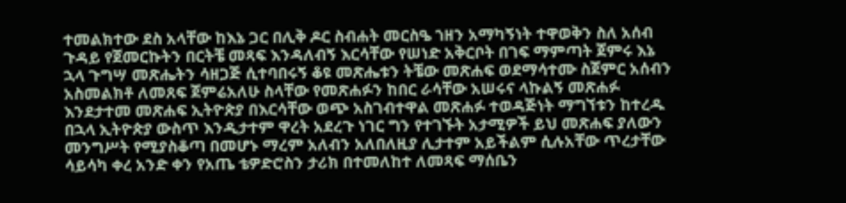ተመልክተው ደስ አላቸው ከእኔ ጋር በሊቅ ዶር ስብሐት መርስዔ ኀዘን አማካኝነት ተዋወቅን ስለ አሰብ ጉዳይ የጀመርኩትን በርትቼ መጻፍ እንዳለብኝ እርሳቸው የሠነድ አቅርቦት በገፍ ማምጣት ጀምሩ እኔ ኋላ ጉግሣ መጽሔትን ሳዘጋጅ ሲተባበሩኝ ቆዩ መጽሔቱን ትቼው መጽሐፍ ወደማሳተሙ ስጀምር አሰብን አስመልክቶ ለመጸፍ ጀምሬአለሁ ስላቸው የመጽሐፉን ከበር ራሳቸው አሠሩና ላኩልኝ መጽሐፉ እንደታተመ መጽሐፍ ኢትዮጵያ በእርሳቸው ወጭ አስገብተዋል መጽሐፉ ተወዳጅነት ማግኘቱን ከተረዱ በኋላ ኢትዮጵያ ውስጥ እንዲታተም ዋረት አደረጉ ነገር ግን የተገኙት አታሚዎች ይህ መጽሐፍ ያለውን መንግሥት የሚያስቆጣ በመሆኑ ማረም አለብን አለበለዚያ ሊታተም አይችልም ሲሉአቸው ጥረታቸው ሳይሳካ ቀረ አንድ ቀን የአጤ ቴዎድሮስን ታሪክ በተመለከተ ለመጻፍ ማሰቤን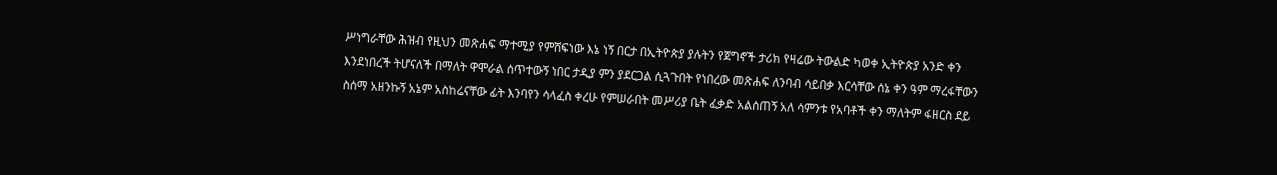ሥነግራቸው ሕዝብ የዚህን መጽሐፍ ማተሚያ የምሸፍነው እኔ ነኝ በርታ በኢትዮጵያ ያሉትን የጀግኖች ታሪክ የዛሬው ትውልድ ካወቀ ኢትዮጵያ አንድ ቀን እንደነበረች ትሆናለች በማለት ዋሞራል ሰጥተውኝ ነበር ታዲያ ምን ያደርጋል ሲጓጉበት የነበረው መጽሐፍ ለንባብ ሳይበቃ እርሳቸው ሰኔ ቀን ዓም ማረፋቸውን ስሰማ አዘንኩኝ አኔም አስከሬናቸው ፊት እንባየን ሳላፈስ ቀረሁ የምሠራበት መሥሪያ ቤት ፈቃድ አልሰጠኝ አለ ሳምንቱ የአባቶች ቀን ማለትም ፋዘርስ ደይ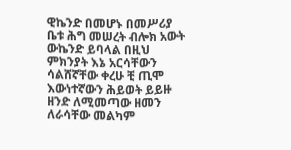ዊኬንድ በመሆኑ በመሥሪያ ቤቱ ሕግ መሠረት ብሎክ አውት ውኬንድ ይባላል በዚህ ምክንያት እኔ አርሳቸውን ሳልሸኛቸው ቀረሁ ቺ ጢሞ እውነተኛውን ሕይወት ይይዙ ዘንድ ለሚመጣው ዘመን ለራሳቸው መልካም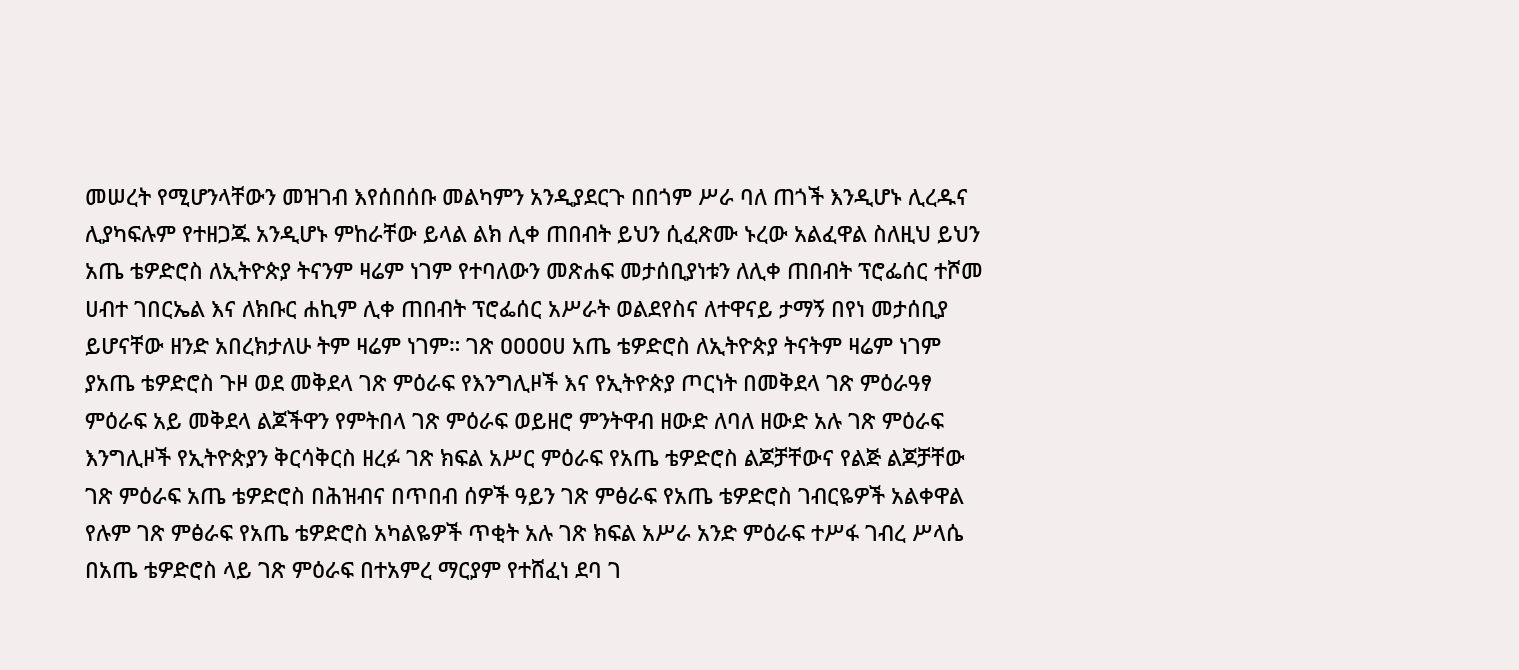መሠረት የሚሆንላቸውን መዝገብ እየሰበሰቡ መልካምን አንዲያደርጉ በበጎም ሥራ ባለ ጠጎች እንዲሆኑ ሊረዱና ሊያካፍሉም የተዘጋጁ አንዲሆኑ ምከራቸው ይላል ልክ ሊቀ ጠበብት ይህን ሲፈጽሙ ኑረው አልፈዋል ስለዚህ ይህን አጤ ቴዎድሮስ ለኢትዮጵያ ትናንም ዛሬም ነገም የተባለውን መጽሐፍ መታሰቢያነቱን ለሊቀ ጠበብት ፕሮፌሰር ተሾመ ሀብተ ገበርኤል እና ለክቡር ሐኪም ሊቀ ጠበብት ፕሮፌሰር አሥራት ወልደየስና ለተዋናይ ታማኝ በየነ መታሰቢያ ይሆናቸው ዘንድ አበረክታለሁ ትም ዛሬም ነገም። ገጽ ዐዐዐዐሀ አጤ ቴዎድሮስ ለኢትዮጵያ ትናትም ዛሬም ነገም ያአጤ ቴዎድሮስ ጉዞ ወደ መቅደላ ገጽ ምዕራፍ የእንግሊዞች እና የኢትዮጵያ ጦርነት በመቅደላ ገጽ ምዕራዓፃ ምዕራፍ አይ መቅደላ ልጆችዋን የምትበላ ገጽ ምዕራፍ ወይዘሮ ምንትዋብ ዘውድ ለባለ ዘውድ አሉ ገጽ ምዕራፍ እንግሊዞች የኢትዮጵያን ቅርሳቅርስ ዘረፉ ገጽ ክፍል አሥር ምዕራፍ የአጤ ቴዎድሮስ ልጆቻቸውና የልጅ ልጆቻቸው ገጽ ምዕራፍ አጤ ቴዎድሮስ በሕዝብና በጥበብ ሰዎች ዓይን ገጽ ምፅራፍ የአጤ ቴዎድሮስ ገብርዬዎች አልቀዋል የሉም ገጽ ምፅራፍ የአጤ ቴዎድሮስ አካልዬዎች ጥቂት አሉ ገጽ ክፍል አሥራ አንድ ምዕራፍ ተሥፋ ገብረ ሥላሴ በአጤ ቴዎድሮስ ላይ ገጽ ምዕራፍ በተአምረ ማርያም የተሸፈነ ደባ ገ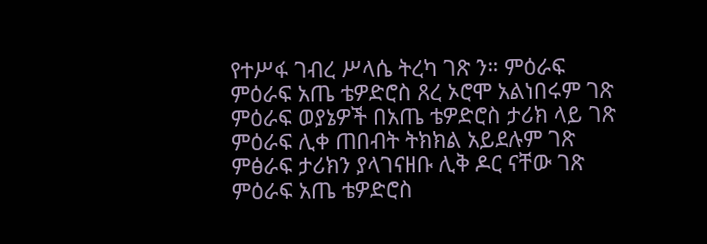የተሥፋ ገብረ ሥላሴ ትረካ ገጽ ን። ምዕራፍ ምዕራፍ አጤ ቴዎድሮስ ጸረ ኦሮሞ አልነበሩም ገጽ ምዕራፍ ወያኔዎች በአጤ ቴዎድሮስ ታሪክ ላይ ገጽ ምዕራፍ ሊቀ ጠበብት ትክክል አይደሉም ገጽ ምፅራፍ ታሪክን ያላገናዘቡ ሊቅ ዶር ናቸው ገጽ ምዕራፍ አጤ ቴዎድሮስ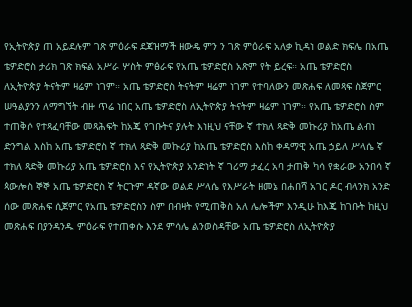የኢትዮጵያ ጠ አይደሉም ገጽ ምዕራፍ ደጃዝማች ዘውዴ ምን ን ገጽ ምዕራፍ አለቃ ኪዳነ ወልድ ክፍሌ በአጤ ቴዎድሮስ ታሪክ ገጽ ክፍል አሥራ ሦስት ምፅራፍ የአጤ ቴዎድሮስ አጽም የት ይረፍ። አጤ ቴዎድሮስ ለኢትዮጵያ ትናትም ዛሬም ነገም። አጤ ቴዎድሮስ ትናትም ዛሬም ነገም የተባለውን መጽሐፍ ለመጻፍ ስጀምር ሠዓልያንን ለማግኘት ብዙ ጥሬ ነበር አጤ ቴዎድሮስ ለኢትዮጵያ ትናትም ዛሬም ነገም። የአጤ ቴዎድሮስ ስም ተጠቅሶ የተጻፈባቸው መጻሕፍት ከአጄ የገቡትና ያሉት እነዚህ ናቸው ኛ ተክለ ጻድቅ መኩሪያ ከአጤ ልብነ ድንግል እስከ አጤ ቴዎድሮስ ኛ ተክለ ጻድቅ መኩሪያ ከአጤ ቴዎድሮስ እስከ ቀዳማዊ አጤ ኃይለ ሥላሴ ኛ ተክለ ጻድቅ መኩሪያ አጤ ቴዎድሮስ እና የኢትዮጵያ አንድነት ኛ ገሪማ ታፈረ አባ ታጠቅ ካሳ የቋራው አንበሳ ኛ ጳውሎስ ኞኞ አጤ ቴዎድሮስ ኛ ትርጉም ዳኛው ወልደ ሥላሴ የእሥራት ዘመኔ በሐበሻ አገር ዶር ብላንክ አንድ ሰው መጽሐፍ ሲጀምር የአጤ ቴዎድሮስን ስም በብዛት የሚጠቅስ አለ ሌሎችም እንዲሁ ከእጄ ከገቡት ከዚህ መጽሐፍ በያንዳንዱ ምዕራፍ የተጠቀሱ እንደ ምሳሌ ልንወስዳቸው አጤ ቴዎድሮስ ለኢትዮጵያ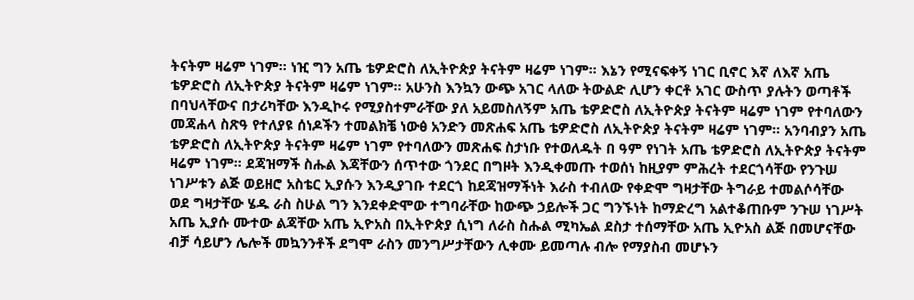ትናትም ዛሬም ነገም። ነዢ ግን አጤ ቴዎድሮስ ለኢትዮጵያ ትናትም ዛሬም ነገም። እኔን የሚናፍቀኝ ነገር ቢኖር እኛ ለእኛ አጤ ቴዎድሮስ ለኢትዮጵያ ትናትም ዛሬም ነገም። አሁንስ እንኳን ውጭ አገር ላለው ትውልድ ሊሆን ቀርቶ አገር ውስጥ ያሉትን ወጣቶች በባህላቸውና በታሪካቸው እንዲኮሩ የሚያስተምራቸው ያለ አይመስለኝም አጤ ቴዎድሮስ ለኢትዮጵያ ትናትም ዛሬም ነገም የተባለውን መጃሐላ ስጽዓ የተለያዩ ሰነዶችን ተመልክቼ ነውፅ አንድን መጽሐፍ አጤ ቴዎድሮስ ለኢትዮጵያ ትናትም ዛሬም ነገም። አንባብያን አጤ ቴዎድሮስ ለኢትዮጵያ ትናትም ዛሬም ነገም የተባለውን መጽሐፍ ስታነቡ የተወለዱት በ ዓም የነገት አጤ ቴዎድሮስ ለኢትዮጵያ ትናትም ዛሬም ነገም። ደጃዝማች ስሑል እጃቸውን ሰጥተው ጎንደር በግዞት እንዲቀመጡ ተወሰነ ከዚያም ምሕረት ተደርጎሳቸው የንጉሠ ነገሥቱን ልጅ ወይዘሮ አስቴር ኢያሱን እንዲያገቡ ተደርጎ ከደጃዝማችነት እራስ ተብለው የቀድሞ ግዛታቸው ትግራይ ተመልሶሳቸው ወደ ግዛታቸው ሄዱ ራስ ስሁል ግን እንደቀድሞው ተግባራቸው ከውጭ ኃይሎች ጋር ግንኙነት ከማድረግ አልተቆጠቡም ንጉሠ ነገሥት አጤ ኢያሱ ሙተው ልጃቸው አጤ ኢዮአስ በኢትዮጵያ ሲነግ ለራስ ስሑል ሚካኤል ደስታ ተሰማቸው አጤ ኢዮአስ ልጅ በመሆናቸው ብቻ ሳይሆን ሌሎች መኳንንቶች ደግሞ ራስን መንግሥታቸውን ሊቀሙ ይመጣሉ ብሎ የማያስብ መሆኑን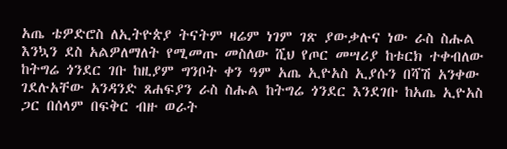አጤ ቴዎድሮስ ለኢትዮጵያ ትናትም ዛሬም ነገም ገጽ ያውቃሉና ነው ራስ ስሑል እንኳን ደስ አልዎለማለት የሚመጡ መስለው ሺህ የጦር መሣሪያ ከቱርክ ተቀብለው ከትግሬ ጎንደር ገቡ ከዚያም ግንቦት ቀን ዓም አጤ ኢዮአስ ኢያሱን በሻሽ አንቀው ገደሉአቸው አንዳንድ ጸሐፍያን ራስ ስሑል ከትግሬ ጎንደር እንደገቡ ከአጤ ኢዮአስ ጋር በሰላም በፍቅር ብዙ ወራት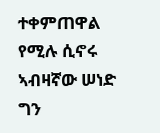ተቀምጠዋል የሚሉ ሲኖሩ ኣብዛኛው ሠነድ ግን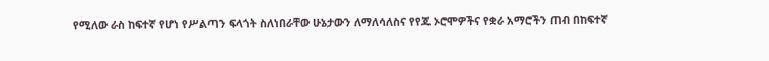የሚለው ራስ ከፍተኛ የሆነ የሥልጣን ፍላጎት ስለነበራቸው ሁኔታውን ለማለሳለስና የየጁ ኦሮሞዎችና የቋራ አማሮችን ጠብ በከፍተኛ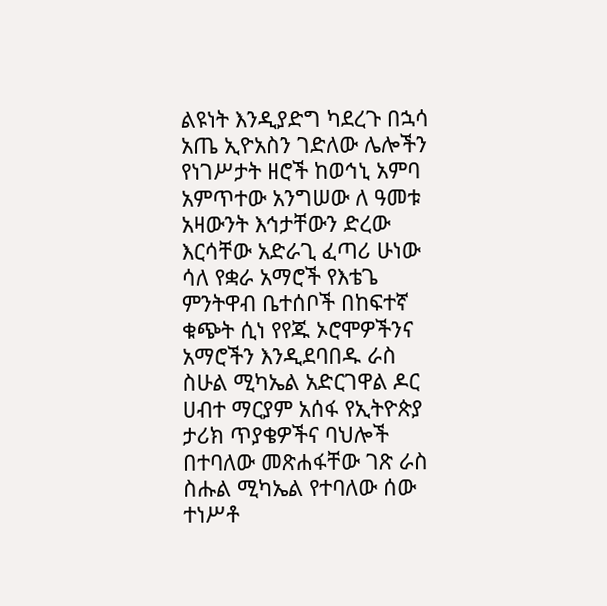ልዩነት እንዲያድግ ካደረጉ በኋሳ አጤ ኢዮአስን ገድለው ሌሎችን የነገሥታት ዘሮች ከወኅኒ አምባ አምጥተው አንግሠው ለ ዓመቱ አዛውንት እኅታቸውን ድረው እርሳቸው አድራጊ ፈጣሪ ሁነው ሳለ የቋራ አማሮች የእቴጌ ምንትዋብ ቤተሰቦች በከፍተኛ ቁጭት ሲነ የየጁ ኦሮሞዎችንና አማሮችን እንዲደባበዱ ራስ ስሁል ሚካኤል አድርገዋል ዶር ሀብተ ማርያም አሰፋ የኢትዮጵያ ታሪክ ጥያቄዎችና ባህሎች በተባለው መጽሐፋቸው ገጽ ራስ ስሑል ሚካኤል የተባለው ሰው ተነሥቶ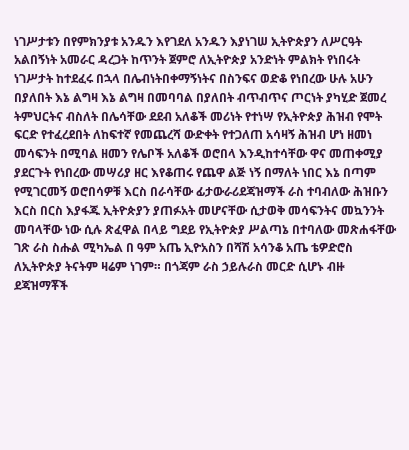ነገሥታቱን በየምክንያቱ አንዱን እየገደለ አንዱን እያነገሠ ኢትዮጵያን ለሥርዓት አልበኝነት አመራር ዳረጋት ከጥንት ጀምሮ ለኢትዮጵያ አንድነት ምልክት የነበሩት ነገሥታት ከተደፈሩ በኋላ በሌብነትበቀማኝነትና በስንፍና ወድቆ የነበረው ሁሉ አሁን በያለበት እኔ ልግዛ እኔ ልግዛ በመባባል በያለበት ብጥብጥና ጦርነት ያካሂድ ጀመረ ትምህርትና ብስለት በሌሳቸው ደደብ አለቆች መሪነት የተነሣ የኢትዮጵያ ሕዝብ የሞት ፍርድ የተፈረደበት ለከፍተኛ የመጨረሻ ውድቀት የተጋለጠ አሳዛኝ ሕዝብ ሆነ ዘመነ መሳፍንት በሚባል ዘመን የሌቦች አለቆች ወሮበላ እንዲከተሳቸው ዋና መጠቀሚያ ያደርጉት የነበረው መሣሪያ ዘር እየቆጠሩ የጨዋ ልጅ ነኝ በማለት ነበር እኔ በጣም የሚገርመኝ ወሮበሳዎቹ እርስ በራሳቸው ፊታውራሪደጃዝማች ራስ ተባብለው ሕዝቡን እርስ በርስ እያፋጁ ኢትዮጵያን ያጠፉአት መሆናቸው ሲታወቅ መሳፍንትና መኳንንት መባላቸው ነው ሲሉ ጽፈዋል በላይ ግደይ የኢትዮጵያ ሥልጣኔ በተባለው መጽሐፋቸው ገጽ ራስ ስሑል ሚካኤል በ ዓም አጤ ኢዮአስን በሻሽ አሳንቆ አጤ ቴዎድሮስ ለኢትዮጵያ ትናትም ዛሬም ነገም። በጎጃም ራስ ኃይሉራስ መርድ ሲሆኑ ብዙ ደጃዝማቾች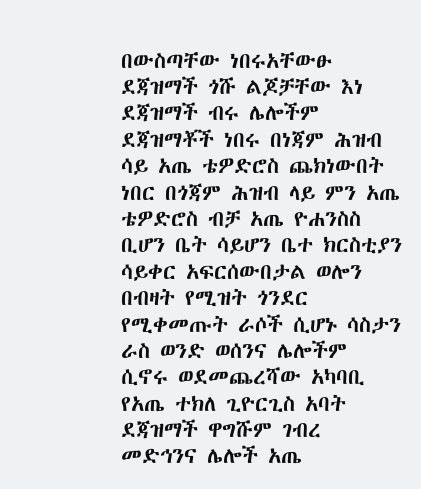በውስጣቸው ነበሩአቸውፁ ደጃዝማች ጎሹ ልጆቻቸው እነ ደጃዝማች ብሩ ሌሎችም ደጃዝማቾች ነበሩ በነጃም ሕዝብ ሳይ አጤ ቴዎድሮስ ጨክነውበት ነበር በጎጃም ሕዝብ ላይ ምን አጤ ቴዎድሮስ ብቻ አጤ ዮሐንስስ ቢሆን ቤት ሳይሆን ቤተ ክርስቲያን ሳይቀር አፍርሰውበታል ወሎን በብዛት የሚዝት ጎንደር የሚቀመጡት ራሶች ሲሆኑ ሳስታን ራስ ወንድ ወሰንና ሌሎችም ሲኖሩ ወደመጨረሻው አካባቢ የአጤ ተክለ ጊዮርጊስ አባት ደጃዝማች ዋግሹም ገብረ መድኅንና ሌሎች አጤ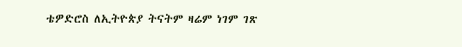ቴዎድሮስ ለኢትዮጵያ ትናትም ዛሬም ነገም ገጽ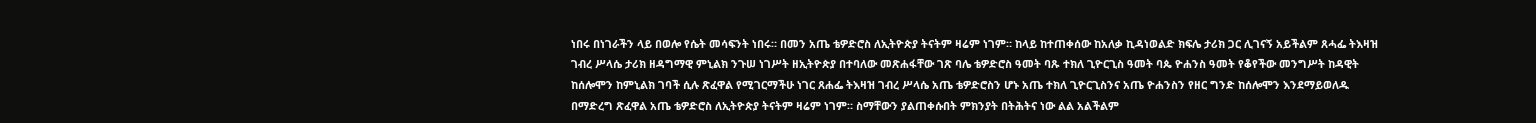ነበሩ በነገራችን ላይ በወሎ የሴት መሳፍንት ነበሩ። በመን አጤ ቴዎድሮስ ለኢትዮጵያ ትናትም ዛሬም ነገም። ከላይ ከተጠቀሰው ከአለቃ ኪዳነወልድ ክፍሌ ታሪክ ጋር ሊገናኝ አይችልም ጸሓፌ ትእዛዝ ገብረ ሥላሴ ታሪክ ዘዳግማዊ ምኒልክ ንጉሠ ነገሥት ዘኢትዮጵያ በተባለው መጽሐፋቸው ገጽ ባሌ ቴዎድሮስ ዓመት ባጹ ተክለ ጊዮርጊስ ዓመት ባጴ ዮሐንስ ዓመት የቆየችው መንግሥት ከዳዊት ከሰሎሞን ከምኒልክ ገባች ሲሉ ጽፈዋል የሚገርማችሁ ነገር ጸሐፌ ትእዛዝ ገብረ ሥላሴ አጤ ቴዎድሮስን ሆኑ አጤ ተክለ ጊዮርጊስንና አጤ ዮሐንስን የዘር ግንድ ከሰሎሞን እንደማይወለዱ በማድረግ ጽፈዋል አጤ ቴዎድሮስ ለኢትዮጵያ ትናትም ዛሬም ነገም። ስማቸውን ያልጠቀሱበት ምክንያት በትሕትና ነው ልል አልችልም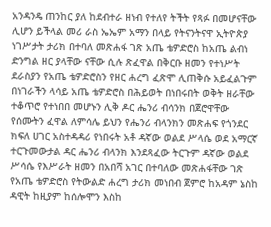አንዳንዴ ጠንከር ያለ ከደብተራ ዘነብ የተለየ ትችት የጻፉ በመሆናቸው ሊሆን ይችላል መሪ ራስ ኤኤም አማን በላይ የትናንትናዋ ኢትዮጵያ ነገሥታት ታሪክ በተባለ መጽሐፋ ገጽ አጤ ቴዎድሮስ ከአጤ ልብነ ድንግል ዘር ያላቸው ናቸው ሲሉ ጽፈዋል በቅርቡ ዘመን የተነሥት ደራስያን የአጤ ቴዎድሮስን የዘር ሐረግ ፈጽሞ ሊጠቅሱ አይፈልጉም በነገራችን ላሳይ አጤ ቴዎድሮስ በሕይወት በነበሩበት ወቅት ዘራቸው ተቆጥሮ የተነበበ መሆኑን ሊቅ ዶር ሔንሪ ብሳንክ በጀሮዋቸው የሰሙትን ፈዋል ለምሳሌ ይህን የሔንሪ ብላንክን መጽሐፍ የጎንደር ክፍለ ሀገር አስተዳዳሪ የነበሩት አቶ ዳኛው ወልደ ሥላሴ ወደ አማርኛ ተርጉመውታል ዳር ሔንሪ ብላንክ እንደጻፈው ትርጉም ዳኛው ወልደ ሥሳሴ የእሥራት ዘመን በአበሻ አገር በተባለው መጽሐፋቸው ገጽ የአጤ ቴዎድሮስ የትውልድ ሐረግ ታሪክ መነበብ ጀምሮ ከአዳም ኔስከ ዳዊት ከዚያም ከሰሎሞን እስከ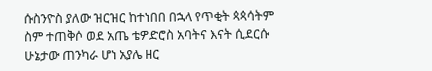ሱስንዮስ ያለው ዝርዝር ከተነበበ በኋላ የጥቂት ጳጳሳትም ስም ተጠቅሶ ወደ አጤ ቴዎድሮስ አባትና እናት ሲደርሱ ሁኔታው ጠንካራ ሆነ አያሌ ዘር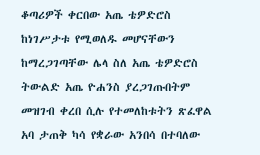ቆጣሪዎች ቀርበው አጤ ቴዎድሮስ ከነገሥታቱ የሚወለዱ መሆናቸውን ከማረጋገጣቸው ሌላ ስለ አጤ ቴዎድሮስ ትውልድ አጤ ዮሐንስ ያረጋገጡበትም መዝገብ ቀረበ ሲሉ የተመለከቱትን ጽፈዋል አባ ታጠቅ ካሳ የቋራው አንበሳ በተባለው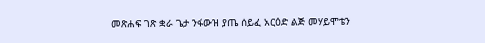መጽሐፍ ገጽ ቋራ ጌታ ንፋውዝ ያጤ ሰይፈ አርዕድ ልጅ መሃይሞቴን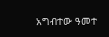አግብተው ዓመተ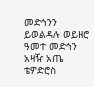መድኅንን ይወልዳሉ ወይዘሮ ዓመተ መድኅን አዛዥ አጤ ቴዎድሮስ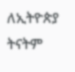ለኢትዮጵያ ትናትም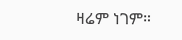ዛሬም ነገም።